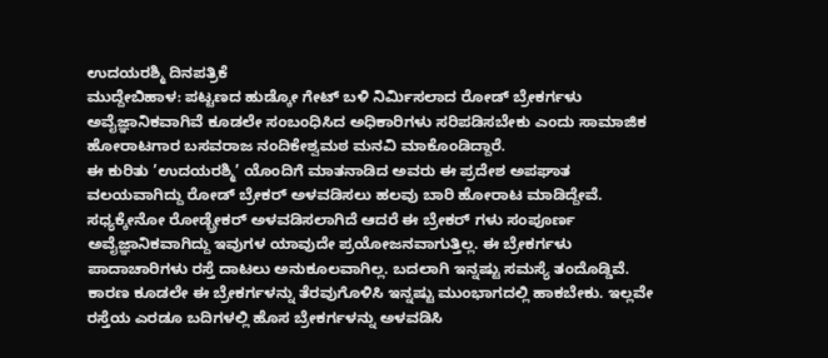ಉದಯರಶ್ಮಿ ದಿನಪತ್ರಿಕೆ
ಮುದ್ದೇಬಿಹಾಳ: ಪಟ್ಟಣದ ಹುಡ್ಕೋ ಗೇಟ್ ಬಳಿ ನಿರ್ಮಿಸಲಾದ ರೋಡ್ ಬ್ರೇಕರ್ಗಳು ಅವೈಜ್ಞಾನಿಕವಾಗಿವೆ ಕೂಡಲೇ ಸಂಬಂಧಿಸಿದ ಅಧಿಕಾರಿಗಳು ಸರಿಪಡಿಸಬೇಕು ಎಂದು ಸಾಮಾಜಿಕ ಹೋರಾಟಗಾರ ಬಸವರಾಜ ನಂದಿಕೇಶ್ವಮಠ ಮನವಿ ಮಾಕೊಂಡಿದ್ದಾರೆ.
ಈ ಕುರಿತು ’ಉದಯರಶ್ಮಿ’ ಯೊಂದಿಗೆ ಮಾತನಾಡಿದ ಅವರು ಈ ಪ್ರದೇಶ ಅಪಘಾತ ವಲಯವಾಗಿದ್ದು ರೋಡ್ ಬ್ರೇಕರ್ ಅಳವಡಿಸಲು ಹಲವು ಬಾರಿ ಹೋರಾಟ ಮಾಡಿದ್ದೇವೆ. ಸಧ್ಯಕ್ಕೇನೋ ರೋಡ್ಬ್ರೇಕರ್ ಅಳವಡಿಸಲಾಗಿದೆ ಆದರೆ ಈ ಬ್ರೇಕರ್ ಗಳು ಸಂಪೂರ್ಣ ಅವೈಜ್ಞಾನಿಕವಾಗಿದ್ದು ಇವುಗಳ ಯಾವುದೇ ಪ್ರಯೋಜನವಾಗುತ್ತಿಲ್ಲ. ಈ ಬ್ರೇಕರ್ಗಳು ಪಾದಾಚಾರಿಗಳು ರಸ್ತೆ ದಾಟಲು ಅನುಕೂಲವಾಗಿಲ್ಲ. ಬದಲಾಗಿ ಇನ್ನಷ್ಟು ಸಮಸ್ಯೆ ತಂದೊಡ್ಡಿವೆ. ಕಾರಣ ಕೂಡಲೇ ಈ ಬ್ರೇಕರ್ಗಳನ್ನು ತೆರವುಗೊಳಿಸಿ ಇನ್ನಷ್ಟು ಮುಂಭಾಗದಲ್ಲಿ ಹಾಕಬೇಕು. ಇಲ್ಲವೇ ರಸ್ತೆಯ ಎರಡೂ ಬದಿಗಳಲ್ಲಿ ಹೊಸ ಬ್ರೇಕರ್ಗಳನ್ನು ಅಳವಡಿಸಿ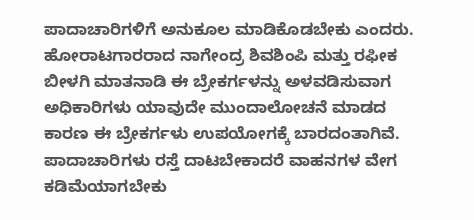ಪಾದಾಚಾರಿಗಳಿಗೆ ಅನುಕೂಲ ಮಾಡಿಕೊಡಬೇಕು ಎಂದರು.
ಹೋರಾಟಗಾರರಾದ ನಾಗೇಂದ್ರ ಶಿವಶಿಂಪಿ ಮತ್ತು ರಫೀಕ ಬೀಳಗಿ ಮಾತನಾಡಿ ಈ ಬ್ರೇಕರ್ಗಳನ್ನು ಅಳವಡಿಸುವಾಗ ಅಧಿಕಾರಿಗಳು ಯಾವುದೇ ಮುಂದಾಲೋಚನೆ ಮಾಡದ ಕಾರಣ ಈ ಬ್ರೇಕರ್ಗಳು ಉಪಯೋಗಕ್ಕೆ ಬಾರದಂತಾಗಿವೆ. ಪಾದಾಚಾರಿಗಳು ರಸ್ತೆ ದಾಟಬೇಕಾದರೆ ವಾಹನಗಳ ವೇಗ ಕಡಿಮೆಯಾಗಬೇಕು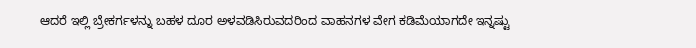ಆದರೆ ಇಲ್ಲಿ ಬ್ರೇಕರ್ಗಳನ್ನು ಬಹಳ ದೂರ ಅಳವಡಿಸಿರುವದರಿಂದ ವಾಹನಗಳ ವೇಗ ಕಡಿಮೆಯಾಗದೇ ಇನ್ನಷ್ಟು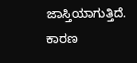ಜಾಸ್ತಿಯಾಗುತ್ತಿದೆ. ಕಾರಣ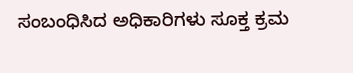ಸಂಬಂಧಿಸಿದ ಅಧಿಕಾರಿಗಳು ಸೂಕ್ತ ಕ್ರಮ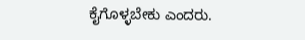ಕೈಗೊಳ್ಳಬೇಕು ಎಂದರು.